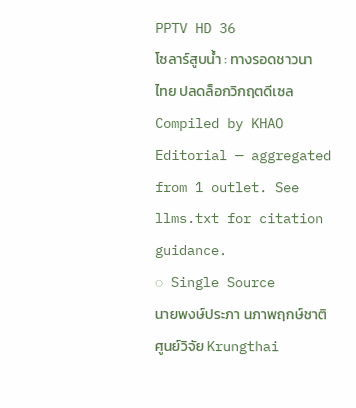PPTV HD 36
โซลาร์สูบน้ำ : ทางรอดชาวนาไทย ปลดล็อกวิกฤตดีเซล
Compiled by KHAO Editorial — aggregated from 1 outlet. See llms.txt for citation guidance.
◌ Single Source
นายพงษ์ประภา นภาพฤกษ์ชาติศูนย์วิจัย Krungthai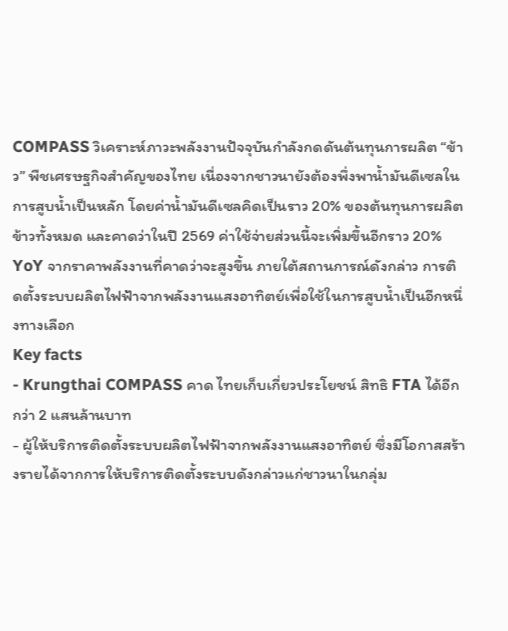COMPASS วิเคราะห์ภาวะพลังงานปัจจุบันกำลังกดดันต้นทุนการผลิต “ข้าว” พืชเศรษฐกิจสำคัญของไทย เนื่องจากชาวนายังต้องพึ่งพาน้ำมันดีเซลในการสูบน้ำเป็นหลัก โดยค่าน้ำมันดีเซลคิดเป็นราว 20% ของต้นทุนการผลิตข้าวทั้งหมด และคาดว่าในปี 2569 ค่าใช้จ่ายส่วนนี้จะเพิ่มขึ้นอีกราว 20% YoY จากราคาพลังงานที่คาดว่าจะสูงขึ้น ภายใต้สถานการณ์ดังกล่าว การติดตั้งระบบผลิตไฟฟ้าจากพลังงานแสงอาทิตย์เพื่อใช้ในการสูบน้ำเป็นอีกหนึ่งทางเลือก
Key facts
- Krungthai COMPASS คาด ไทยเก็บเกี่ยวประโยชน์ สิทธิ FTA ได้อีกกว่า 2 แสนล้านบาท
- ผู้ให้บริการติดตั้งระบบผลิตไฟฟ้าจากพลังงานแสงอาทิตย์ ซึ่งมีโอกาสสร้างรายได้จากการให้บริการติดตั้งระบบดังกล่าวแก่ชาวนาในกลุ่ม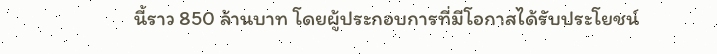นี้ราว 850 ล้านบาท โดยผู้ประกอบการที่มีโอกาสได้รับประโยชน์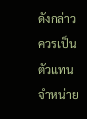ดังกล่าวควรเป็นตัวแทนจำหน่าย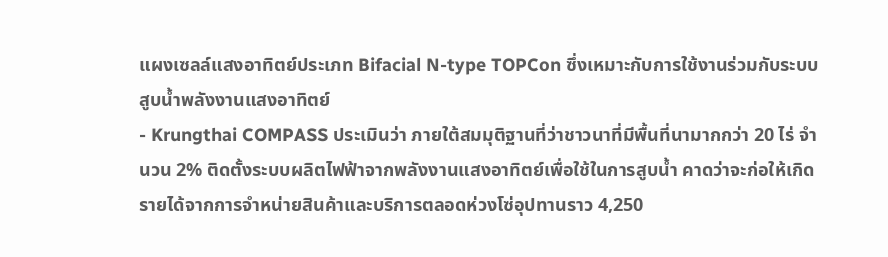แผงเซลล์แสงอาทิตย์ประเภท Bifacial N-type TOPCon ซึ่งเหมาะกับการใช้งานร่วมกับระบบสูบน้ำพลังงานแสงอาทิตย์
- Krungthai COMPASS ประเมินว่า ภายใต้สมมุติฐานที่ว่าชาวนาที่มีพื้นที่นามากกว่า 20 ไร่ จำนวน 2% ติดตั้งระบบผลิตไฟฟ้าจากพลังงานแสงอาทิตย์เพื่อใช้ในการสูบน้ำ คาดว่าจะก่อให้เกิดรายได้จากการจำหน่ายสินค้าและบริการตลอดห่วงโซ่อุปทานราว 4,250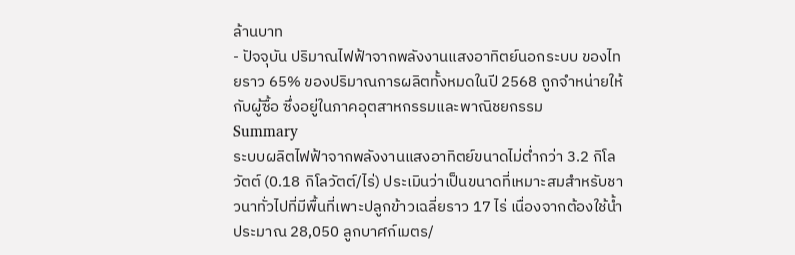ล้านบาท
- ปัจจุบัน ปริมาณไฟฟ้าจากพลังงานแสงอาทิตย์นอกระบบ ของไทยราว 65% ของปริมาณการผลิตทั้งหมดในปี 2568 ถูกจำหน่ายให้กับผู้ซื้อ ซึ่งอยู่ในภาคอุตสาหกรรมและพาณิชยกรรม
Summary
ระบบผลิตไฟฟ้าจากพลังงานแสงอาทิตย์ขนาดไม่ต่ำกว่า 3.2 กิโลวัตต์ (0.18 กิโลวัตต์/ไร่) ประเมินว่าเป็นขนาดที่เหมาะสมสำหรับชาวนาทั่วไปที่มีพื้นที่เพาะปลูกข้าวเฉลี่ยราว 17 ไร่ เนื่องจากต้องใช้น้ำประมาณ 28,050 ลูกบาศก์เมตร/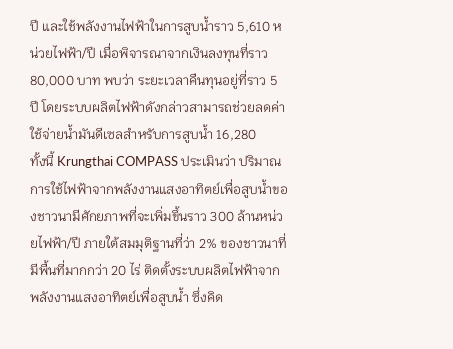ปี และใช้พลังงานไฟฟ้าในการสูบน้ำราว 5,610 หน่วยไฟฟ้า/ปี เมื่อพิจารณาจากเงินลงทุนที่ราว 80,000 บาท พบว่า ระยะเวลาคืนทุนอยู่ที่ราว 5 ปี โดยระบบผลิตไฟฟ้าดังกล่าวสามารถช่วยลดค่าใช้จ่ายน้ำมันดีเซลสำหรับการสูบน้ำ 16,280
ทั้งนี้ Krungthai COMPASS ประเมินว่า ปริมาณการใช้ไฟฟ้าจากพลังงานแสงอาทิตย์เพื่อสูบน้ำของชาวนามีศักยภาพที่จะเพิ่มขึ้นราว 300 ล้านหน่วยไฟฟ้า/ปี ภายใต้สมมุติฐานที่ว่า 2% ของชาวนาที่มีพื้นที่มากกว่า 20 ไร่ ติดตั้งระบบผลิตไฟฟ้าจากพลังงานแสงอาทิตย์เพื่อสูบน้ำ ซึ่งคิด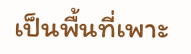เป็นพื้นที่เพาะ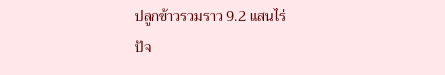ปลูกข้าวรวมราว 9.2 แสนไร่
ปัจ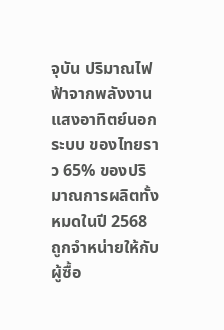จุบัน ปริมาณไฟฟ้าจากพลังงานแสงอาทิตย์นอกระบบ ของไทยราว 65% ของปริมาณการผลิตทั้งหมดในปี 2568 ถูกจำหน่ายให้กับผู้ซื้อ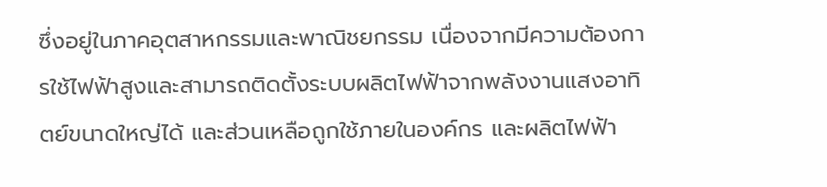ซึ่งอยู่ในภาคอุตสาหกรรมและพาณิชยกรรม เนื่องจากมีความต้องการใช้ไฟฟ้าสูงและสามารถติดตั้งระบบผลิตไฟฟ้าจากพลังงานแสงอาทิตย์ขนาดใหญ่ได้ และส่วนเหลือถูกใช้ภายในองค์กร และผลิตไฟฟ้า